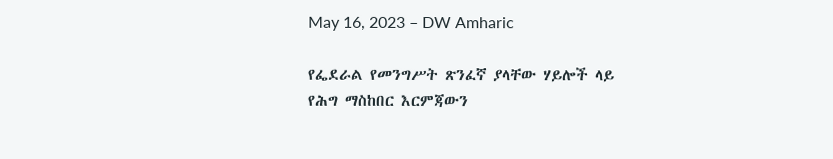May 16, 2023 – DW Amharic

የፌደራል የመንግሥት ጽንፈኛ ያላቸው ሃይሎች ላይ የሕግ ማስከበር እርምጃውን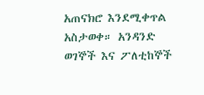አጠናክሮ እንደሚቀጥል አስታወቀ። አንዳንድ ወገኞች እና ፖለቲከኞች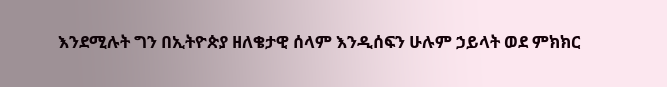እንደሚሉት ግን በኢትዮጵያ ዘለቄታዊ ሰላም እንዲሰፍን ሁሉም ኃይላት ወደ ምክክር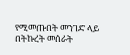የሚመጡበት መንገድ ላይ በትኩረት መሰራት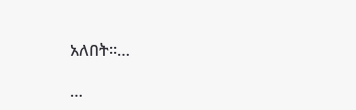አለበት።…

…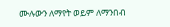ሙሉውን ለማየት ወይም ለማንበብ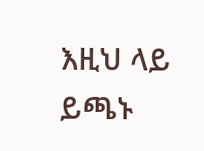እዚህ ላይ ይጫኑ